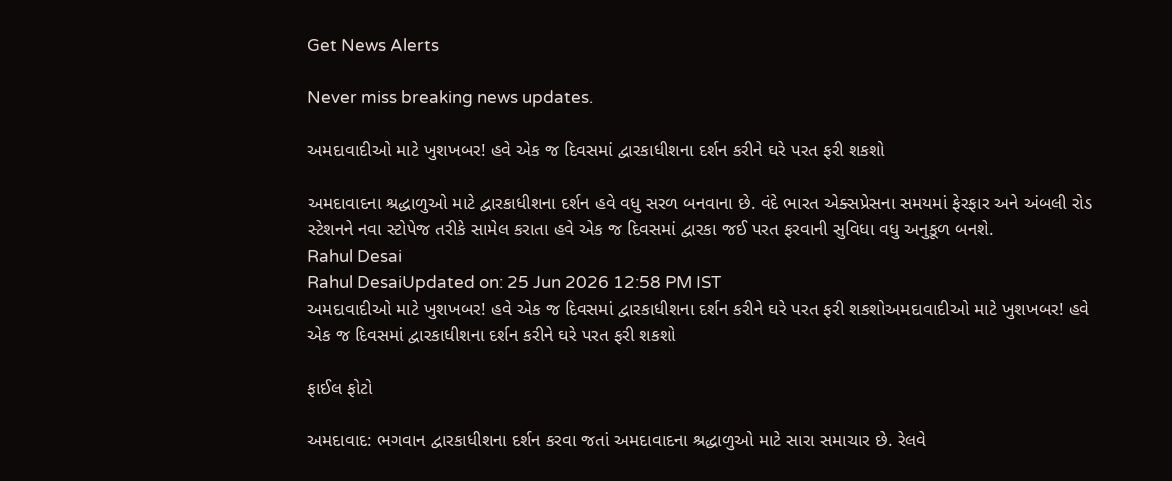Get News Alerts

Never miss breaking news updates.

અમદાવાદીઓ માટે ખુશખબર! હવે એક જ દિવસમાં દ્વારકાધીશના દર્શન કરીને ઘરે પરત ફરી શકશો

અમદાવાદના શ્રદ્ધાળુઓ માટે દ્વારકાધીશના દર્શન હવે વધુ સરળ બનવાના છે. વંદે ભારત એક્સપ્રેસના સમયમાં ફેરફાર અને અંબલી રોડ સ્ટેશનને નવા સ્ટોપેજ તરીકે સામેલ કરાતા હવે એક જ દિવસમાં દ્વારકા જઈ પરત ફરવાની સુવિધા વધુ અનુકૂળ બનશે.
Rahul Desai
Rahul DesaiUpdated on: 25 Jun 2026 12:58 PM IST
અમદાવાદીઓ માટે ખુશખબર! હવે એક જ દિવસમાં દ્વારકાધીશના દર્શન કરીને ઘરે પરત ફરી શકશોઅમદાવાદીઓ માટે ખુશખબર! હવે એક જ દિવસમાં દ્વારકાધીશના દર્શન કરીને ઘરે પરત ફરી શકશો

ફાઈલ ફોટો

અમદાવાદ: ભગવાન દ્વારકાધીશના દર્શન કરવા જતાં અમદાવાદના શ્રદ્ધાળુઓ માટે સારા સમાચાર છે. રેલવે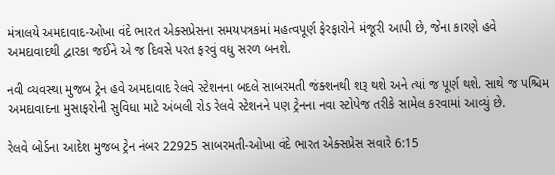મંત્રાલયે અમદાવાદ-ઓખા વંદે ભારત એક્સપ્રેસના સમયપત્રકમાં મહત્વપૂર્ણ ફેરફારોને મંજૂરી આપી છે, જેના કારણે હવે અમદાવાદથી દ્વારકા જઈને એ જ દિવસે પરત ફરવું વધુ સરળ બનશે.

નવી વ્યવસ્થા મુજબ ટ્રેન હવે અમદાવાદ રેલવે સ્ટેશનના બદલે સાબરમતી જંક્શનથી શરૂ થશે અને ત્યાં જ પૂર્ણ થશે. સાથે જ પશ્ચિમ અમદાવાદના મુસાફરોની સુવિધા માટે અંબલી રોડ રેલવે સ્ટેશનને પણ ટ્રેનના નવા સ્ટોપેજ તરીકે સામેલ કરવામાં આવ્યું છે.

રેલવે બોર્ડના આદેશ મુજબ ટ્રેન નંબર 22925 સાબરમતી-ઓખા વંદે ભારત એક્સપ્રેસ સવારે 6:15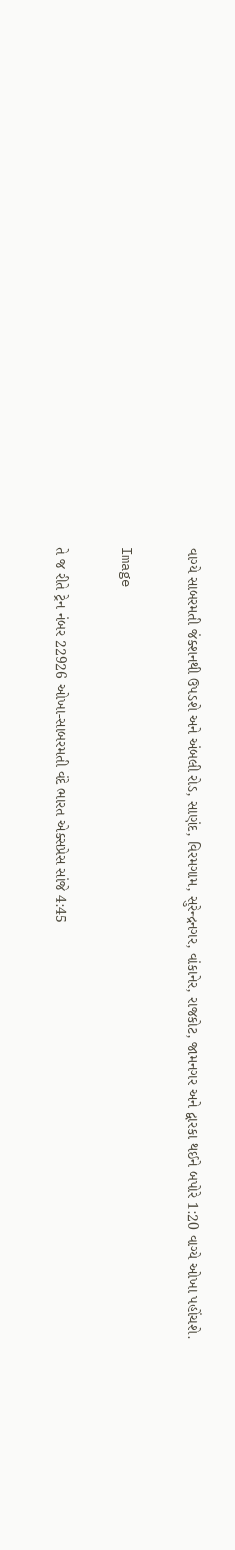વાગ્યે સાબરમતી જંક્શનથી ઉપડશે અને અંબલી રોડ, સાણંદ, વિરમગામ, સુરેન્દ્રનગર, વાંકાનેર, રાજકોટ, જામનગર અને દ્વારકા થઈને બપોરે 1:20 વાગ્યે ઓખા પહોંચશે.

Image

તે જ રીતે ટ્રેન નંબર 22926 ઓખા-સાબરમતી વંદે ભારત એક્સપ્રેસ સાંજે 4:45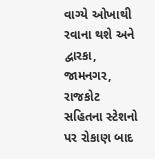વાગ્યે ઓખાથી રવાના થશે અને દ્વારકા, જામનગર, રાજકોટ સહિતના સ્ટેશનો પર રોકાણ બાદ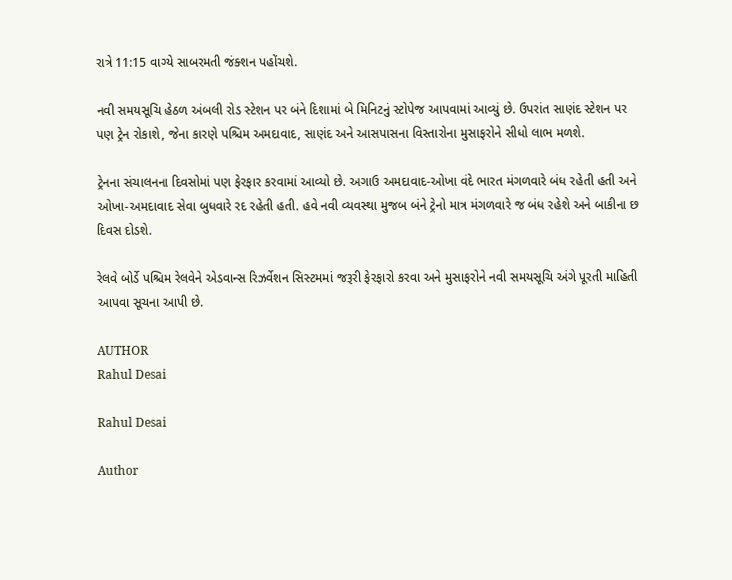રાત્રે 11:15 વાગ્યે સાબરમતી જંક્શન પહોંચશે.

નવી સમયસૂચિ હેઠળ અંબલી રોડ સ્ટેશન પર બંને દિશામાં બે મિનિટનું સ્ટોપેજ આપવામાં આવ્યું છે. ઉપરાંત સાણંદ સ્ટેશન પર પણ ટ્રેન રોકાશે, જેના કારણે પશ્ચિમ અમદાવાદ, સાણંદ અને આસપાસના વિસ્તારોના મુસાફરોને સીધો લાભ મળશે.

ટ્રેનના સંચાલનના દિવસોમાં પણ ફેરફાર કરવામાં આવ્યો છે. અગાઉ અમદાવાદ-ઓખા વંદે ભારત મંગળવારે બંધ રહેતી હતી અને ઓખા-અમદાવાદ સેવા બુધવારે રદ રહેતી હતી. હવે નવી વ્યવસ્થા મુજબ બંને ટ્રેનો માત્ર મંગળવારે જ બંધ રહેશે અને બાકીના છ દિવસ દોડશે.

રેલવે બોર્ડે પશ્ચિમ રેલવેને એડવાન્સ રિઝર્વેશન સિસ્ટમમાં જરૂરી ફેરફારો કરવા અને મુસાફરોને નવી સમયસૂચિ અંગે પૂરતી માહિતી આપવા સૂચના આપી છે.

AUTHOR
Rahul Desai

Rahul Desai

Author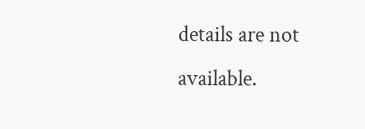details are not available.